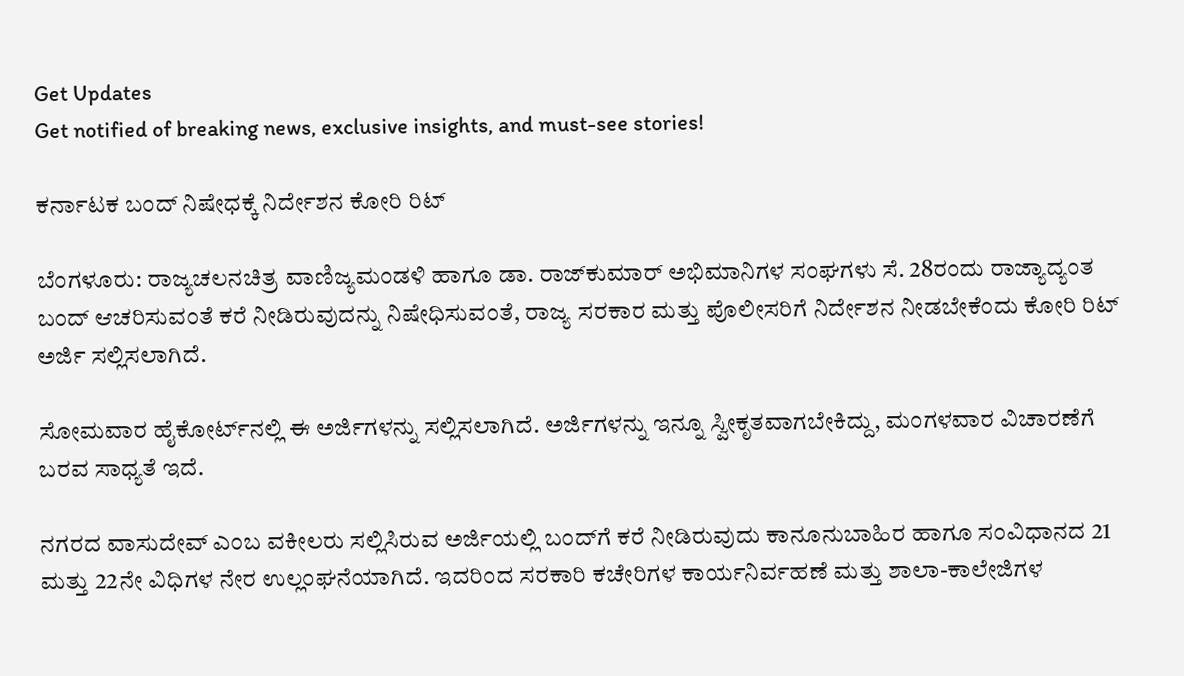Get Updates
Get notified of breaking news, exclusive insights, and must-see stories!

ಕರ್ನಾಟಕ ಬಂದ್‌ ನಿಷೇಧಕ್ಕೆ ನಿರ್ದೇಶನ ಕೋರಿ ರಿಟ್‌

ಬೆಂಗಳೂರು: ರಾಜ್ಯಚಲನಚಿತ್ರ ವಾಣಿಜ್ಯಮಂಡಳಿ ಹಾಗೂ ಡಾ. ರಾಜ್‌ಕುಮಾರ್‌ ಅಭಿಮಾನಿಗಳ ಸಂಘಗಳು ಸೆ. 28ರಂದು ರಾಜ್ಯಾದ್ಯಂತ ಬಂದ್‌ ಆಚರಿಸುವಂತೆ ಕರೆ ನೀಡಿರುವುದನ್ನು ನಿಷೇಧಿಸುವಂತೆ, ರಾಜ್ಯ ಸರಕಾರ ಮತ್ತು ಪೊಲೀಸರಿಗೆ ನಿರ್ದೇಶನ ನೀಡಬೇಕೆಂದು ಕೋರಿ ರಿಟ್‌ ಅರ್ಜಿ ಸಲ್ಲಿಸಲಾಗಿದೆ.

ಸೋಮವಾರ ಹೈಕೋರ್ಟ್‌ನಲ್ಲಿ ಈ ಅರ್ಜಿಗಳನ್ನು ಸಲ್ಲಿಸಲಾಗಿದೆ. ಅರ್ಜಿಗಳನ್ನು ಇನ್ನೂ ಸ್ವೀಕೃತವಾಗಬೇಕಿದ್ದು, ಮಂಗಳವಾರ ವಿಚಾರಣೆಗೆ ಬರವ ಸಾಧ್ಯತೆ ಇದೆ.

ನಗರದ ವಾಸುದೇವ್‌ ಎಂಬ ವಕೀಲರು ಸಲ್ಲಿಸಿರುವ ಅರ್ಜಿಯಲ್ಲಿ ಬಂದ್‌ಗೆ ಕರೆ ನೀಡಿರುವುದು ಕಾನೂನುಬಾಹಿರ ಹಾಗೂ ಸಂವಿಧಾನದ 21 ಮತ್ತು 22ನೇ ವಿಧಿಗಳ ನೇರ ಉಲ್ಲಂಘನೆಯಾಗಿದೆ. ಇದರಿಂದ ಸರಕಾರಿ ಕಚೇರಿಗಳ ಕಾರ್ಯನಿರ್ವಹಣೆ ಮತ್ತು ಶಾಲಾ-ಕಾಲೇಜಿಗಳ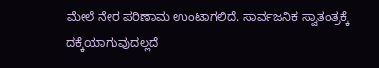ಮೇಲೆ ನೇರ ಪರಿಣಾಮ ಉಂಟಾಗಲಿದೆ. ಸಾರ್ವಜನಿಕ ಸ್ವಾತಂತ್ರಕ್ಕೆ ದಕ್ಕೆಯಾಗುವುದಲ್ಲದೆ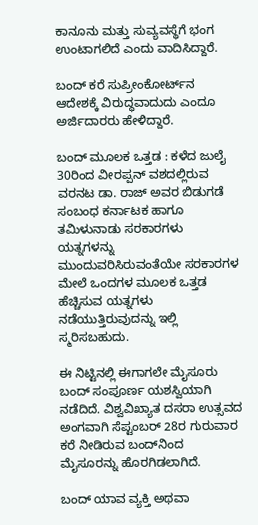ಕಾನೂನು ಮತ್ತು ಸುವ್ಯವಸ್ಥೆಗೆ ಭಂಗ ಉಂಟಾಗಲಿದೆ ಎಂದು ವಾದಿಸಿದ್ದಾರೆ.

ಬಂದ್‌ ಕರೆ ಸುಪ್ರೀಂಕೋರ್ಟ್‌ನ ಆದೇಶಕ್ಕೆ ವಿರುದ್ಧವಾದುದು ಎಂದೂ ಅರ್ಜಿದಾರರು ಹೇಳಿದ್ದಾರೆ.

ಬಂದ್‌ ಮೂಲಕ ಒತ್ತಡ : ಕಳೆದ ಜುಲೈ 30ರಿಂದ ವೀರಪ್ಪನ್‌ ವಶದಲ್ಲಿರುವ ವರನಟ ಡಾ. ರಾಜ್‌ ಅವರ ಬಿಡುಗಡೆ ಸಂಬಂಧ ಕರ್ನಾಟಕ ಹಾಗೂ ತಮಿಳುನಾಡು ಸರಕಾರಗಳು ಯತ್ನಗಳನ್ನು ಮುಂದುವರಿಸಿರುವಂತೆಯೇ ಸರಕಾರಗಳ ಮೇಲೆ ಒಂದಗಳ ಮೂಲಕ ಒತ್ತಡ ಹೆಚ್ಚಿಸುವ ಯತ್ನಗಳು ನಡೆಯುತ್ತಿರುವುದನ್ನು ಇಲ್ಲಿ ಸ್ಮರಿಸಬಹುದು.

ಈ ನಿಟ್ಟಿನಲ್ಲಿ ಈಗಾಗಲೇ ಮೈಸೂರು ಬಂದ್‌ ಸಂಪೂರ್ಣ ಯಶಸ್ವಿಯಾಗಿ ನಡೆದಿದೆ. ವಿಶ್ವವಿಖ್ಯಾತ ದಸರಾ ಉತ್ಸವದ ಅಂಗವಾಗಿ ಸೆಪ್ಟಂಬರ್‌ 28ರ ಗುರುವಾರ ಕರೆ ನೀಡಿರುವ ಬಂದ್‌ನಿಂದ ಮೈಸೂರನ್ನು ಹೊರಗಿಡಲಾಗಿದೆ.

ಬಂದ್‌ ಯಾವ ವ್ಯಕ್ತಿ ಅಥವಾ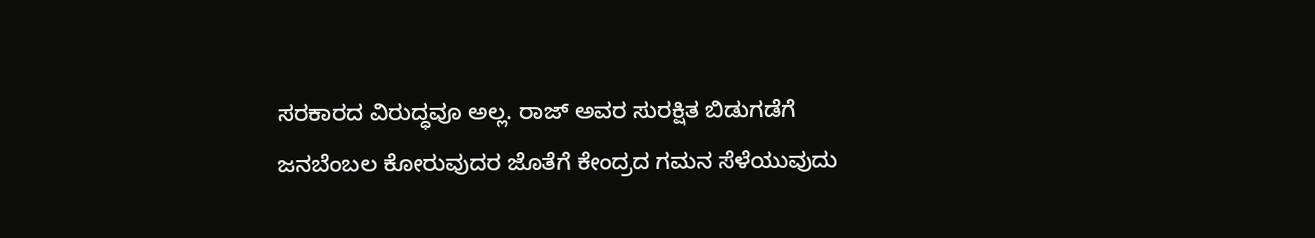ಸರಕಾರದ ವಿರುದ್ಧವೂ ಅಲ್ಲ. ರಾಜ್‌ ಅವರ ಸುರಕ್ಷಿತ ಬಿಡುಗಡೆಗೆ ಜನಬೆಂಬಲ ಕೋರುವುದರ ಜೊತೆಗೆ ಕೇಂದ್ರದ ಗಮನ ಸೆಳೆಯುವುದು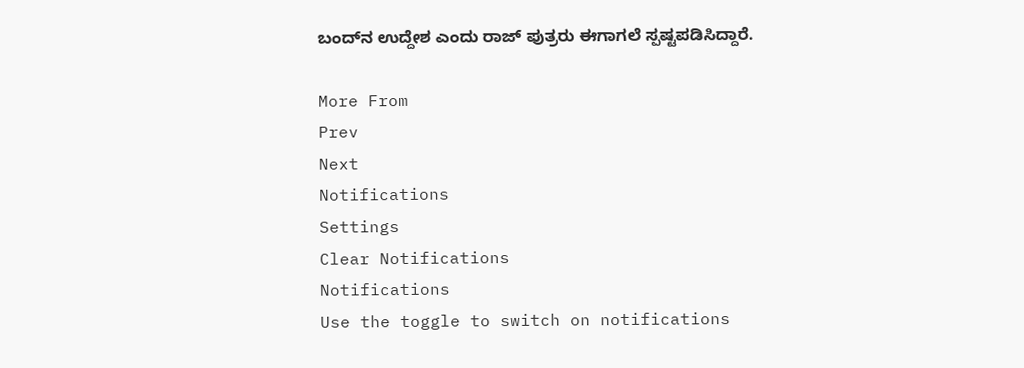ಬಂದ್‌ನ ಉದ್ದೇಶ ಎಂದು ರಾಜ್‌ ಪುತ್ರರು ಈಗಾಗಲೆ ಸ್ಪಷ್ಟಪಡಿಸಿದ್ದಾರೆ.

More From
Prev
Next
Notifications
Settings
Clear Notifications
Notifications
Use the toggle to switch on notifications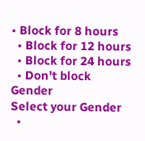• Block for 8 hours
  • Block for 12 hours
  • Block for 24 hours
  • Don't block
Gender
Select your Gender
  •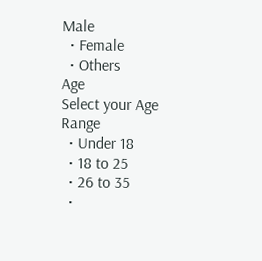Male
  • Female
  • Others
Age
Select your Age Range
  • Under 18
  • 18 to 25
  • 26 to 35
  •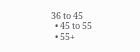36 to 45
  • 45 to 55
  • 55+